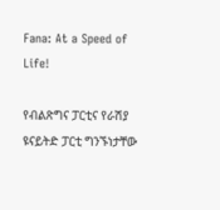Fana: At a Speed of Life!

የብልጽግና ፓርቲና የራሽያ ዩናይትድ ፓርቲ ግንኙነታቸው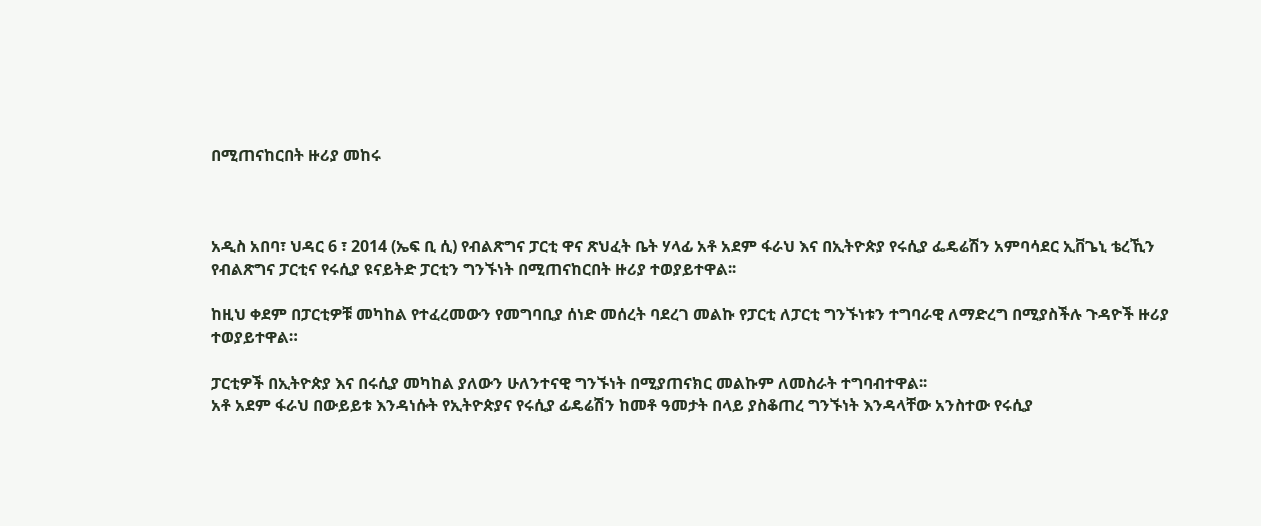በሚጠናከርበት ዙሪያ መከሩ



አዲስ አበባ፣ ህዳር 6 ፣ 2014 (ኤፍ ቢ ሲ) የብልጽግና ፓርቲ ዋና ጽህፈት ቤት ሃላፊ አቶ አደም ፋራህ እና በኢትዮጵያ የሩሲያ ፌዴሬሽን አምባሳደር ኢቨጌኒ ቴረኺን የብልጽግና ፓርቲና የሩሲያ ዩናይትድ ፓርቲን ግንኙነት በሚጠናከርበት ዙሪያ ተወያይተዋል፡፡

ከዚህ ቀደም በፓርቲዎቹ መካከል የተፈረመውን የመግባቢያ ሰነድ መሰረት ባደረገ መልኩ የፓርቲ ለፓርቲ ግንኙነቱን ተግባራዊ ለማድረግ በሚያስችሉ ጉዳዮች ዙሪያ ተወያይተዋል።

ፓርቲዎች በኢትዮጵያ እና በሩሲያ መካከል ያለውን ሁለንተናዊ ግንኙነት በሚያጠናክር መልኩም ለመስራት ተግባብተዋል፡፡
አቶ አደም ፋራህ በውይይቱ እንዳነሱት የኢትዮጵያና የሩሲያ ፊዴሬሽን ከመቶ ዓመታት በላይ ያስቆጠረ ግንኙነት እንዳላቸው አንስተው የሩሲያ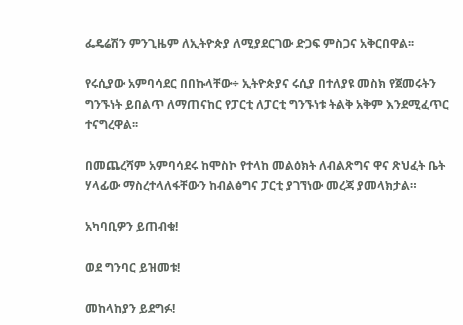ፌዴሬሽን ምንጊዜም ለኢትዮጵያ ለሚያደርገው ድጋፍ ምስጋና አቅርበዋል፡፡

የሩሲያው አምባሳደር በበኩላቸው÷ ኢትዮጵያና ሩሲያ በተለያዩ መስክ የጀመሩትን ግንኙነት ይበልጥ ለማጠናከር የፓርቲ ለፓርቲ ግንኙነቱ ትልቅ አቅም እንደሚፈጥር ተናግረዋል፡፡

በመጨረሻም አምባሳደሩ ከሞስኮ የተላከ መልዕክት ለብልጽግና ዋና ጽህፈት ቤት ሃላፊው ማስረተላለፋቸውን ከብልፅግና ፓርቲ ያገኘነው መረጃ ያመላክታል።

አካባቢዎን ይጠብቁ!

ወደ ግንባር ይዝመቱ!

መከላከያን ይደግፉ!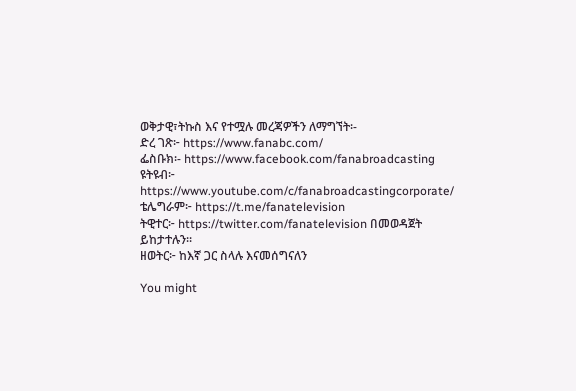ወቅታዊ፣ትኩስ እና የተሟሉ መረጃዎችን ለማግኘት፡-
ድረ ገጽ፦ https://www.fanabc.com/
ፌስቡክ፡- https://www.facebook.com/fanabroadcasting
ዩትዩብ፦ https://www.youtube.com/c/fanabroadcastingcorporate/
ቴሌግራም፦ https://t.me/fanatelevision
ትዊተር፦ https://twitter.com/fanatelevision በመወዳጀት ይከታተሉን፡፡
ዘወትር፦ ከእኛ ጋር ስላሉ እናመሰግናለን

You might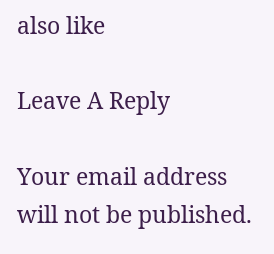also like

Leave A Reply

Your email address will not be published.